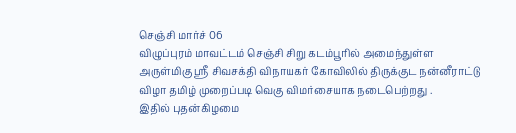செஞ்சி மார்ச் 06
விழுப்புரம் மாவட்டம் செஞ்சி சிறு கடம்பூரில் அமைந்துள்ள அருள்மிகு ஸ்ரீ சிவசக்தி விநாயகர் கோவிலில் திருக்குட நன்னீராட்டு விழா தமிழ் முறைப்படி வெகு விமர்சையாக நடைபெற்றது .
இதில் புதன்கிழமை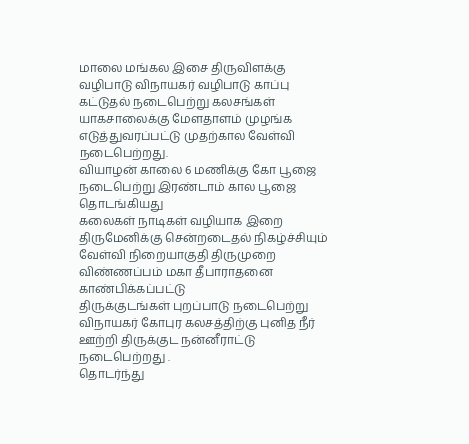மாலை மங்கல இசை திருவிளக்கு வழிபாடு விநாயகர் வழிபாடு காப்பு கட்டுதல் நடைபெற்று கலசங்கள் யாகசாலைக்கு மேளதாளம் முழங்க எடுத்துவரப்பட்டு முதற்கால வேள்வி நடைபெற்றது.
வியாழன் காலை 6 மணிக்கு கோ பூஜை நடைபெற்று இரண்டாம் கால பூஜை தொடங்கியது
கலைகள் நாடிகள் வழியாக இறை திருமேனிக்கு சென்றடைதல் நிகழ்ச்சியும் வேள்வி நிறையாகுதி திருமுறை விண்ணப்பம் மகா தீபாராதனை காண்பிக்கப்பட்டு
திருக்குடங்கள் புறப்பாடு நடைபெற்று
விநாயகர் கோபுர கலசத்திற்கு புனித நீர் ஊற்றி திருக்குட நன்னீராட்டு நடைபெற்றது .
தொடர்ந்து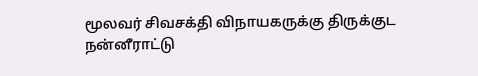மூலவர் சிவசக்தி விநாயகருக்கு திருக்குட நன்னீராட்டு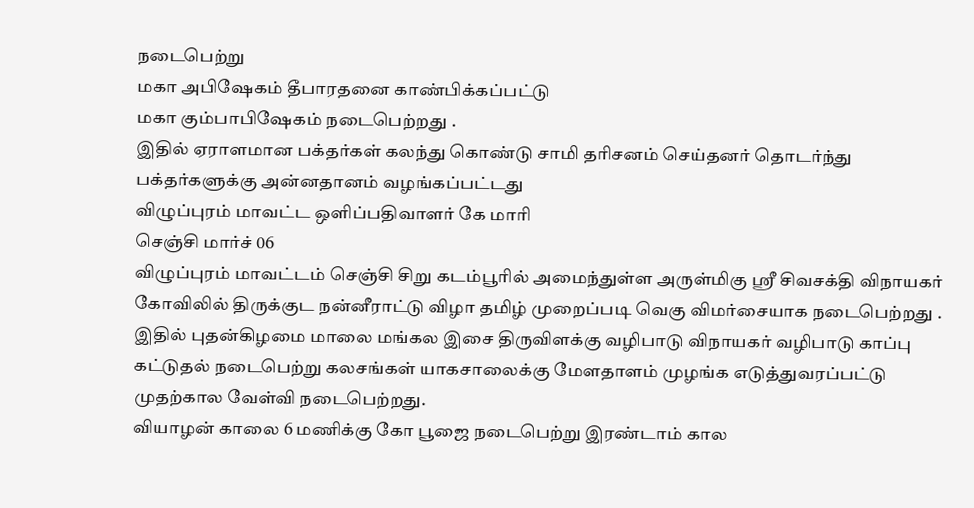நடைபெற்று
மகா அபிஷேகம் தீபாரதனை காண்பிக்கப்பட்டு
மகா கும்பாபிஷேகம் நடைபெற்றது .
இதில் ஏராளமான பக்தர்கள் கலந்து கொண்டு சாமி தரிசனம் செய்தனர் தொடர்ந்து பக்தர்களுக்கு அன்னதானம் வழங்கப்பட்டது
விழுப்புரம் மாவட்ட ஒளிப்பதிவாளர் கே மாரி
செஞ்சி மார்ச் 06
விழுப்புரம் மாவட்டம் செஞ்சி சிறு கடம்பூரில் அமைந்துள்ள அருள்மிகு ஸ்ரீ சிவசக்தி விநாயகர் கோவிலில் திருக்குட நன்னீராட்டு விழா தமிழ் முறைப்படி வெகு விமர்சையாக நடைபெற்றது .
இதில் புதன்கிழமை மாலை மங்கல இசை திருவிளக்கு வழிபாடு விநாயகர் வழிபாடு காப்பு கட்டுதல் நடைபெற்று கலசங்கள் யாகசாலைக்கு மேளதாளம் முழங்க எடுத்துவரப்பட்டு முதற்கால வேள்வி நடைபெற்றது.
வியாழன் காலை 6 மணிக்கு கோ பூஜை நடைபெற்று இரண்டாம் கால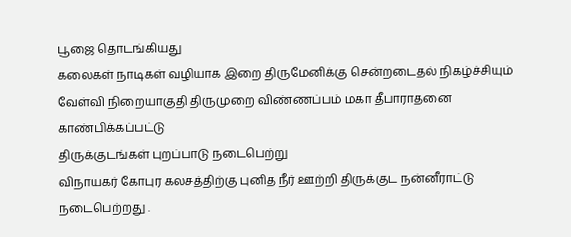பூஜை தொடங்கியது
கலைகள் நாடிகள் வழியாக இறை திருமேனிக்கு சென்றடைதல் நிகழ்ச்சியும் வேள்வி நிறையாகுதி திருமுறை விண்ணப்பம் மகா தீபாராதனை காண்பிக்கப்பட்டு
திருக்குடங்கள் புறப்பாடு நடைபெற்று
விநாயகர் கோபுர கலசத்திற்கு புனித நீர் ஊற்றி திருக்குட நன்னீராட்டு நடைபெற்றது .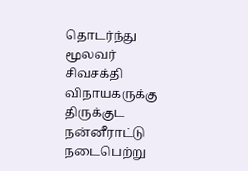தொடர்ந்து மூலவர் சிவசக்தி விநாயகருக்கு திருக்குட நன்னீராட்டு நடைபெற்று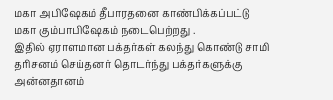மகா அபிஷேகம் தீபாரதனை காண்பிக்கப்பட்டு
மகா கும்பாபிஷேகம் நடைபெற்றது .
இதில் ஏராளமான பக்தர்கள் கலந்து கொண்டு சாமி தரிசனம் செய்தனர் தொடர்ந்து பக்தர்களுக்கு அன்னதானம்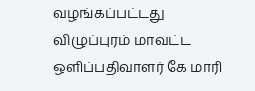வழங்கப்பட்டது
விழுப்புரம் மாவட்ட ஒளிப்பதிவாளர் கே மாரி